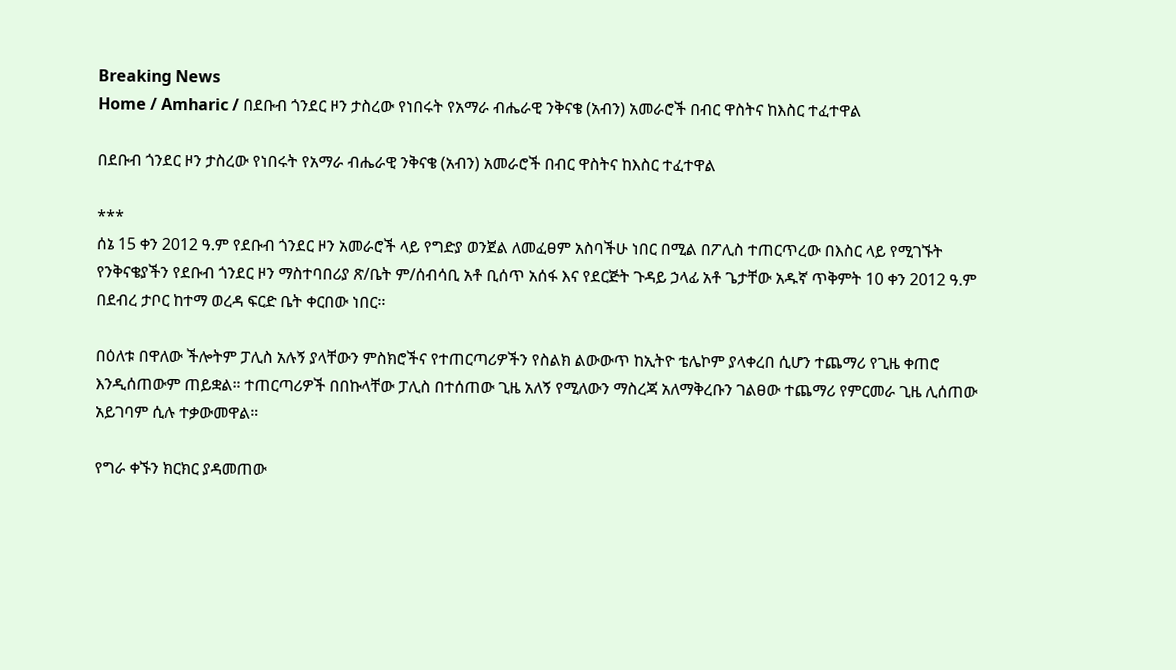Breaking News
Home / Amharic / በደቡብ ጎንደር ዞን ታስረው የነበሩት የአማራ ብሔራዊ ንቅናቄ (አብን) አመራሮች በብር ዋስትና ከእስር ተፈተዋል

በደቡብ ጎንደር ዞን ታስረው የነበሩት የአማራ ብሔራዊ ንቅናቄ (አብን) አመራሮች በብር ዋስትና ከእስር ተፈተዋል

***
ሰኔ 15 ቀን 2012 ዓ.ም የደቡብ ጎንደር ዞን አመራሮች ላይ የግድያ ወንጀል ለመፈፀም አስባችሁ ነበር በሚል በፖሊስ ተጠርጥረው በእስር ላይ የሚገኙት የንቅናቄያችን የደቡብ ጎንደር ዞን ማስተባበሪያ ጽ/ቤት ም/ሰብሳቢ አቶ ቢሰጥ አሰፋ እና የደርጅት ጉዳይ ኃላፊ አቶ ጌታቸው አዱኛ ጥቅምት 10 ቀን 2012 ዓ.ም በደብረ ታቦር ከተማ ወረዳ ፍርድ ቤት ቀርበው ነበር፡፡

በዕለቱ በዋለው ችሎትም ፓሊስ አሉኝ ያላቸውን ምስክሮችና የተጠርጣሪዎችን የስልክ ልውውጥ ከኢትዮ ቴሌኮም ያላቀረበ ሲሆን ተጨማሪ የጊዜ ቀጠሮ እንዲሰጠውም ጠይቋል። ተጠርጣሪዎች በበኩላቸው ፓሊስ በተሰጠው ጊዜ አለኝ የሚለውን ማስረጃ አለማቅረቡን ገልፀው ተጨማሪ የምርመራ ጊዜ ሊሰጠው አይገባም ሲሉ ተቃውመዋል።

የግራ ቀኙን ክርክር ያዳመጠው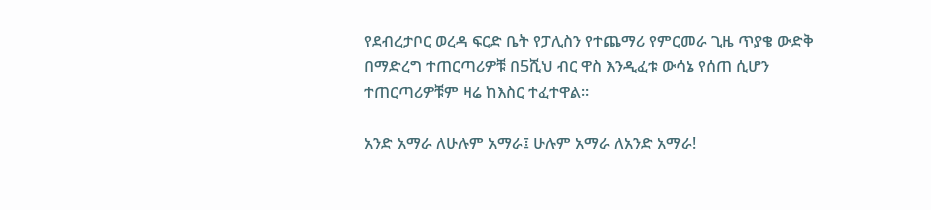የደብረታቦር ወረዳ ፍርድ ቤት የፓሊስን የተጨማሪ የምርመራ ጊዜ ጥያቄ ውድቅ በማድረግ ተጠርጣሪዎቹ በ5ሺህ ብር ዋስ እንዲፈቱ ውሳኔ የሰጠ ሲሆን ተጠርጣሪዎቹም ዛሬ ከእስር ተፈተዋል።

አንድ አማራ ለሁሉም አማራ፤ ሁሉም አማራ ለአንድ አማራ!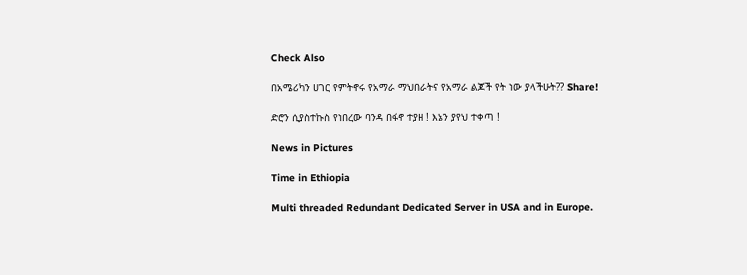Check Also

በአሜሪካን ሀገር የምትኖሩ የአማራ ማህበራትና የአማራ ልጆች የት ነው ያላችሁት?? Share!

ድሮን ሲያስተኩስ የነበረው ባንዳ በፋኖ ተያዘ ! እኔን ያየህ ተቀጣ !

News in Pictures

Time in Ethiopia

Multi threaded Redundant Dedicated Server in USA and in Europe.